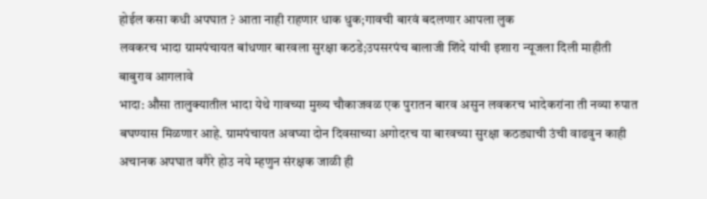होईल कसा कधी अपघात ? आता नाही राहणार धाक धुक;गावची बारवं बदलणार आपला लुक
लवकरच भादा ग्रामपंचायत बांधणार बारवला सुरक्षा कठडे;उपसरपंच बालाजी शिंदे यांची इशारा न्यूजला दिली माहीती
बाबुराव आगलावे
भादा: औसा तालुक्यातील भादा येथे गावच्या मुख्य चौकाजवळ एक पुरातन बारव असुन लवकरच भादेकरांना ती नव्या रुपात बघण्यास मिळणार आहे. ग्रामपंचायत अवघ्या दोन दिवसाच्या अगोदरच या बारवच्या सुरक्षा कठड्याची उंची वाढवुन काही अचानक अपघात वगैरे होउ नये म्हणुन संरक्षक जाळी ही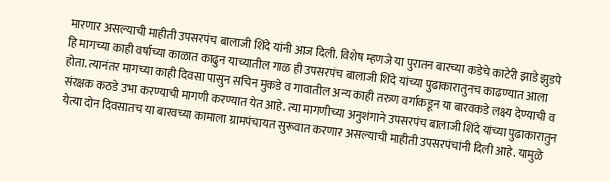मारणार असल्याची माहीती उपसरपंच बालाजी शिंदे यांनी आज दिली. विशेष म्हणजे या पुरातन बारच्या कडेचे काटेरी झाडे झुडपे हि मागच्या काही वर्षाच्या काळात काढुन याच्यातील गाळ ही उपसरपंच बालाजी शिंदे यांच्या पुढाकारातुनच काढण्यात आला होता. त्यानंतर मागच्या काही दिवसा पासुन सचिन मुकडे व गावातील अन्य काही तरुण वर्गाकडून या बारवकडे लक्ष्य देण्याची व संरक्षक कठडे उभा करण्याची मागणी करण्यात येत आहे. त्या मागणीच्या अनुशंगाने उपसरपंच बालाजी शिंदे यांच्या पुढाकारातुन येत्या दोन दिवसातच या बारवच्या कामाला ग्रामपंचायत सुरूवात करणार असल्याची माहीती उपसरपंचांनी दिली आहे. यामुळे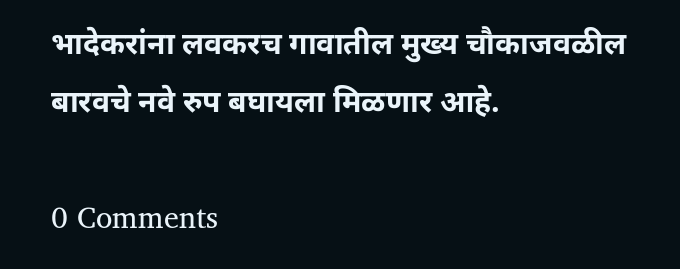भादेकरांना लवकरच गावातील मुख्य चौकाजवळील बारवचे नवे रुप बघायला मिळणार आहे.

0 Comments